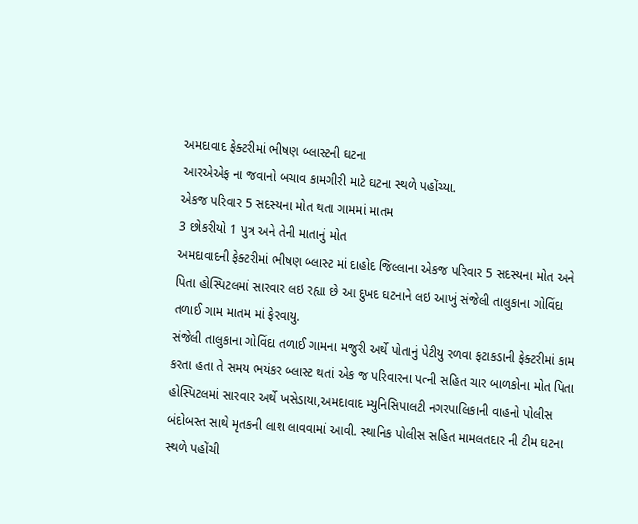અમદાવાદ ફેક્ટરીમાં ભીષણ બ્લાસ્ટની ઘટના
આરએએફ ના જવાનો બચાવ કામગીરી માટે ઘટના સ્થળે પહોંચ્યા.
એકજ પરિવાર 5 સદસ્યના મોત થતા ગામમાં માતમ
3 છોકરીયો 1 પુત્ર અને તેની માતાનું મોત
અમદાવાદની ફેક્ટરીમાં ભીષણ બ્લાસ્ટ માં દાહોદ જિલ્લાના એકજ પરિવાર 5 સદસ્યના મોત અને પિતા હોસ્પિટલમાં સારવાર લઇ રહ્યા છે આ દુખદ ઘટનાને લઇ આખું સંજેલી તાલુકાના ગોવિંદા તળાઈ ગામ માતમ માં ફેરવાયુ.
સંજેલી તાલુકાના ગોવિંદા તળાઈ ગામના મજુરી અર્થે પોતાનું પેટીયુ રળવા ફટાકડાની ફેક્ટરીમાં કામ કરતા હતા તે સમય ભયંકર બ્લાસ્ટ થતાં એક જ પરિવારના પત્ની સહિત ચાર બાળકોના મોત પિતા હોસ્પિટલમાં સારવાર અર્થે ખસેડાયા,અમદાવાદ મ્યુનિસિપાલટી નગરપાલિકાની વાહનો પોલીસ બંદોબસ્ત સાથે મૃતકની લાશ લાવવામાં આવી. સ્થાનિક પોલીસ સહિત મામલતદાર ની ટીમ ઘટના સ્થળે પહોંચી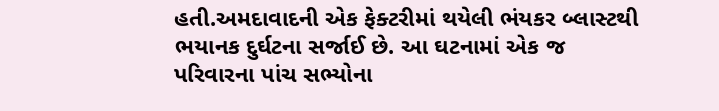હતી.અમદાવાદની એક ફેક્ટરીમાં થયેલી ભંયકર બ્લાસ્ટથી ભયાનક દુર્ઘટના સર્જાઈ છે. આ ઘટનામાં એક જ પરિવારના પાંચ સભ્યોના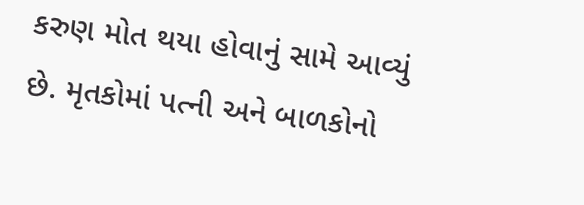કરુણ મોત થયા હોવાનું સામે આવ્યું છે. મૃતકોમાં પત્ની અને બાળકોનો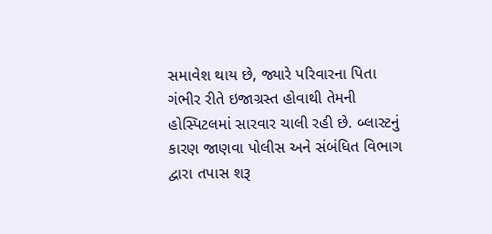સમાવેશ થાય છે, જ્યારે પરિવારના પિતા ગંભીર રીતે ઇજાગ્રસ્ત હોવાથી તેમની હોસ્પિટલમાં સારવાર ચાલી રહી છે. બ્લાસ્ટનું કારણ જાણવા પોલીસ અને સંબંધિત વિભાગ દ્વારા તપાસ શરૂ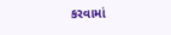કરવામાં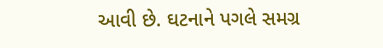આવી છે. ઘટનાને પગલે સમગ્ર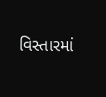વિસ્તારમાં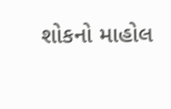શોકનો માહોલ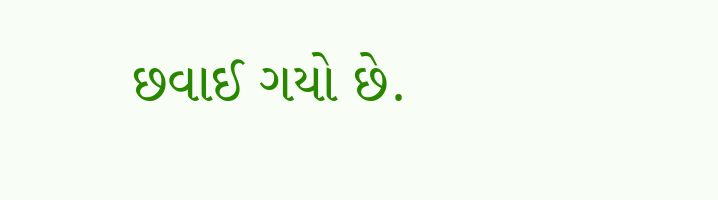છવાઈ ગયો છે.